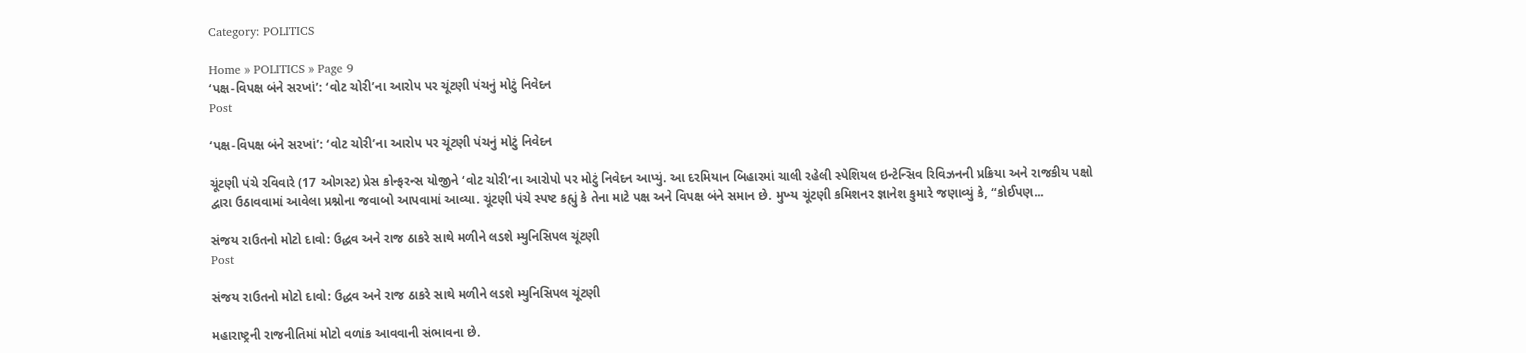Category: POLITICS

Home » POLITICS » Page 9
‘પક્ષ-વિપક્ષ બંને સરખાં’: ‘વોટ ચોરી’ના આરોપ પર ચૂંટણી પંચનું મોટું નિવેદન
Post

‘પક્ષ-વિપક્ષ બંને સરખાં’: ‘વોટ ચોરી’ના આરોપ પર ચૂંટણી પંચનું મોટું નિવેદન

ચૂંટણી પંચે રવિવારે (17 ઓગસ્ટ) પ્રેસ કોન્ફરન્સ યોજીને ‘વોટ ચોરી’ના આરોપો પર મોટું નિવેદન આપ્યું. આ દરમિયાન બિહારમાં ચાલી રહેલી સ્પેશિયલ ઇન્ટેન્સિવ રિવિઝનની પ્રક્રિયા અને રાજકીય પક્ષો દ્વારા ઉઠાવવામાં આવેલા પ્રશ્નોના જવાબો આપવામાં આવ્યા. ચૂંટણી પંચે સ્પષ્ટ કહ્યું કે તેના માટે પક્ષ અને વિપક્ષ બંને સમાન છે. મુખ્‍ય ચૂંટણી કમિશનર જ્ઞાનેશ કુમારે જણાવ્યું કે, “કોઈપણ...

સંજય રાઉતનો મોટો દાવો: ઉદ્ધવ અને રાજ ઠાકરે સાથે મળીને લડશે મ્યુનિસિપલ ચૂંટણી
Post

સંજય રાઉતનો મોટો દાવો: ઉદ્ધવ અને રાજ ઠાકરે સાથે મળીને લડશે મ્યુનિસિપલ ચૂંટણી

મહારાષ્ટ્રની રાજનીતિમાં મોટો વળાંક આવવાની સંભાવના છે.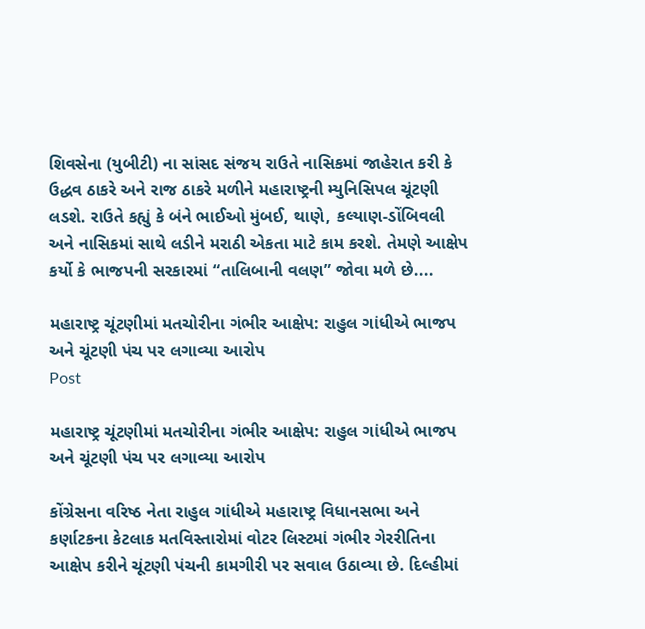શિવસેના (યુબીટી) ના સાંસદ સંજય રાઉતે નાસિકમાં જાહેરાત કરી કે ઉદ્ધવ ઠાકરે અને રાજ ઠાકરે મળીને મહારાષ્ટ્રની મ્યુનિસિપલ ચૂંટણી લડશે. રાઉતે કહ્યું કે બંને ભાઈઓ મુંબઈ, થાણે, કલ્યાણ-ડોંબિવલી અને નાસિકમાં સાથે લડીને મરાઠી એકતા માટે કામ કરશે. તેમણે આક્ષેપ કર્યો કે ભાજપની સરકારમાં “તાલિબાની વલણ” જોવા મળે છે....

મહારાષ્ટ્ર ચૂંટણીમાં મતચોરીના ગંભીર આક્ષેપ: રાહુલ ગાંધીએ ભાજપ અને ચૂંટણી પંચ પર લગાવ્યા આરોપ
Post

મહારાષ્ટ્ર ચૂંટણીમાં મતચોરીના ગંભીર આક્ષેપ: રાહુલ ગાંધીએ ભાજપ અને ચૂંટણી પંચ પર લગાવ્યા આરોપ

કોંગ્રેસના વરિષ્ઠ નેતા રાહુલ ગાંધીએ મહારાષ્ટ્ર વિધાનસભા અને કર્ણાટકના કેટલાક મતવિસ્તારોમાં વોટર લિસ્ટમાં ગંભીર ગેરરીતિના આક્ષેપ કરીને ચૂંટણી પંચની કામગીરી પર સવાલ ઉઠાવ્યા છે. દિલ્હીમાં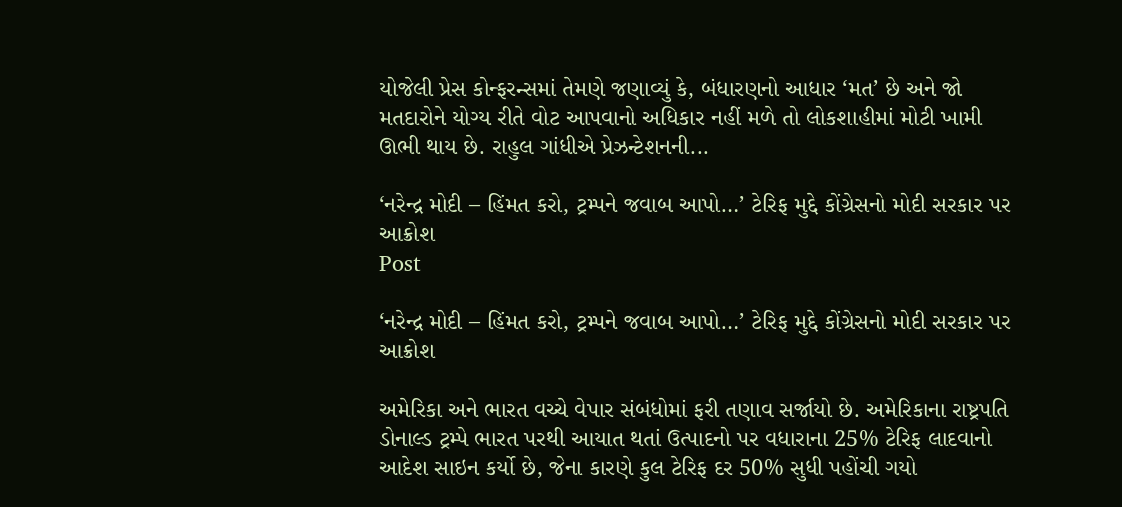યોજેલી પ્રેસ કોન્ફરન્સમાં તેમણે જણાવ્યું કે, બંધારણનો આધાર ‘મત’ છે અને જો મતદારોને યોગ્ય રીતે વોટ આપવાનો અધિકાર નહીં મળે તો લોકશાહીમાં મોટી ખામી ઊભી થાય છે. રાહુલ ગાંધીએ પ્રેઝન્ટેશનની...

‘નરેન્દ્ર મોદી – હિંમત કરો, ટ્રમ્પને જવાબ આપો…’ ટેરિફ મુદ્દે કોંગ્રેસનો મોદી સરકાર પર આક્રોશ
Post

‘નરેન્દ્ર મોદી – હિંમત કરો, ટ્રમ્પને જવાબ આપો…’ ટેરિફ મુદ્દે કોંગ્રેસનો મોદી સરકાર પર આક્રોશ

અમેરિકા અને ભારત વચ્ચે વેપાર સંબંધોમાં ફરી તણાવ સર્જાયો છે. અમેરિકાના રાષ્ટ્રપતિ ડોનાલ્ડ ટ્રમ્પે ભારત પરથી આયાત થતાં ઉત્પાદનો પર વધારાના 25% ટેરિફ લાદવાનો આદેશ સાઇન કર્યો છે, જેના કારણે કુલ ટેરિફ દર 50% સુધી પહોંચી ગયો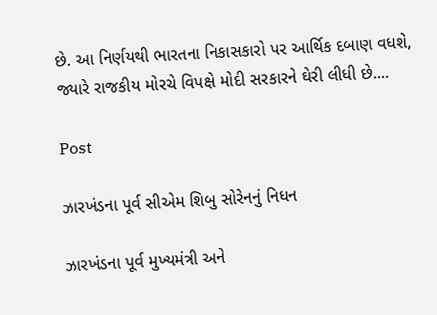છે. આ નિર્ણયથી ભારતના નિકાસકારો પર આર્થિક દબાણ વધશે, જ્યારે રાજકીય મોરચે વિપક્ષે મોદી સરકારને ઘેરી લીધી છે....

Post

ઝારખંડના પૂર્વ સીએમ શિબુ સોરેનનું નિધન

ઝારખંડના પૂર્વ મુખ્યમંત્રી અને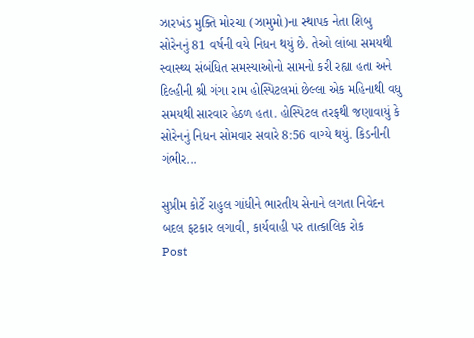ઝારખંડ મુક્તિ મોરચા (ઝામુમો)ના સ્થાપક નેતા શિબુ સોરેનનું 81 વર્ષની વયે નિધન થયું છે. તેઓ લાંબા સમયથી સ્વાસ્થ્ય સંબંધિત સમસ્યાઓનો સામનો કરી રહ્યા હતા અને દિલ્હીની શ્રી ગંગા રામ હોસ્પિટલમાં છેલ્લા એક મહિનાથી વધુ સમયથી સારવાર હેઠળ હતા. હોસ્પિટલ તરફથી જણાવાયું કે સોરેનનું નિધન સોમવાર સવારે 8:56 વાગ્યે થયું. કિડનીની ગંભીર...

સુપ્રીમ કોર્ટે રાહુલ ગાંધીને ભારતીય સેનાને લગતા નિવેદન બદલ ફટકાર લગાવી, કાર્યવાહી પર તાત્કાલિક રોક
Post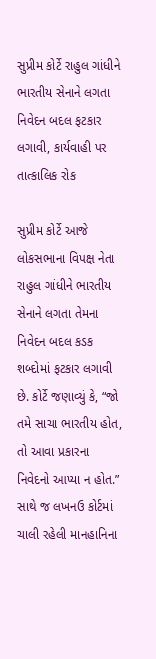સુપ્રીમ કોર્ટે રાહુલ ગાંધીને ભારતીય સેનાને લગતા નિવેદન બદલ ફટકાર લગાવી, કાર્યવાહી પર તાત્કાલિક રોક

સુપ્રીમ કોર્ટે આજે લોકસભાના વિપક્ષ નેતા રાહુલ ગાંધીને ભારતીય સેનાને લગતા તેમના નિવેદન બદલ કડક શબ્દોમાં ફટકાર લગાવી છે. કોર્ટે જણાવ્યું કે, “જો તમે સાચા ભારતીય હોત, તો આવા પ્રકારના નિવેદનો આપ્યા ન હોત.” સાથે જ લખનઉ કોર્ટમાં ચાલી રહેલી માનહાનિના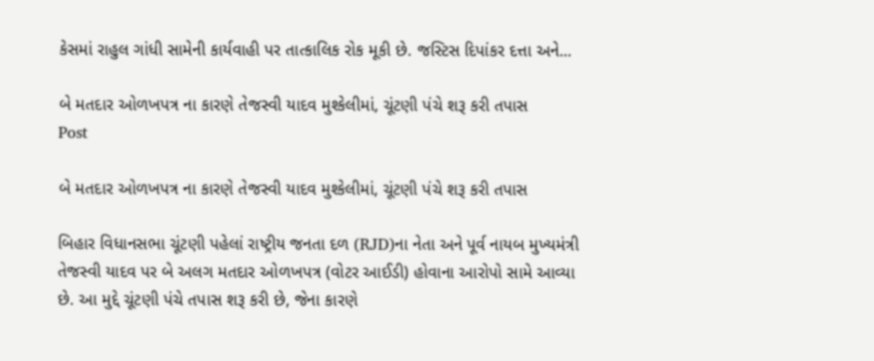કેસમાં રાહુલ ગાંધી સામેની કાર્યવાહી પર તાત્કાલિક રોક મૂકી છે. જસ્ટિસ દિપાંકર દત્તા અને...

બે મતદાર ઓળખપત્ર ના કારણે તેજસ્વી યાદવ મુશ્કેલીમાં, ચૂંટણી પંચે શરૂ કરી તપાસ
Post

બે મતદાર ઓળખપત્ર ના કારણે તેજસ્વી યાદવ મુશ્કેલીમાં, ચૂંટણી પંચે શરૂ કરી તપાસ

બિહાર વિધાનસભા ચૂંટણી પહેલાં રાષ્ટ્રીય જનતા દળ (RJD)ના નેતા અને પૂર્વ નાયબ મુખ્યમંત્રી તેજસ્વી યાદવ પર બે અલગ મતદાર ઓળખપત્ર (વોટર આઈડી) હોવાના આરોપો સામે આવ્યા છે. આ મુદ્દે ચૂંટણી પંચે તપાસ શરૂ કરી છે, જેના કારણે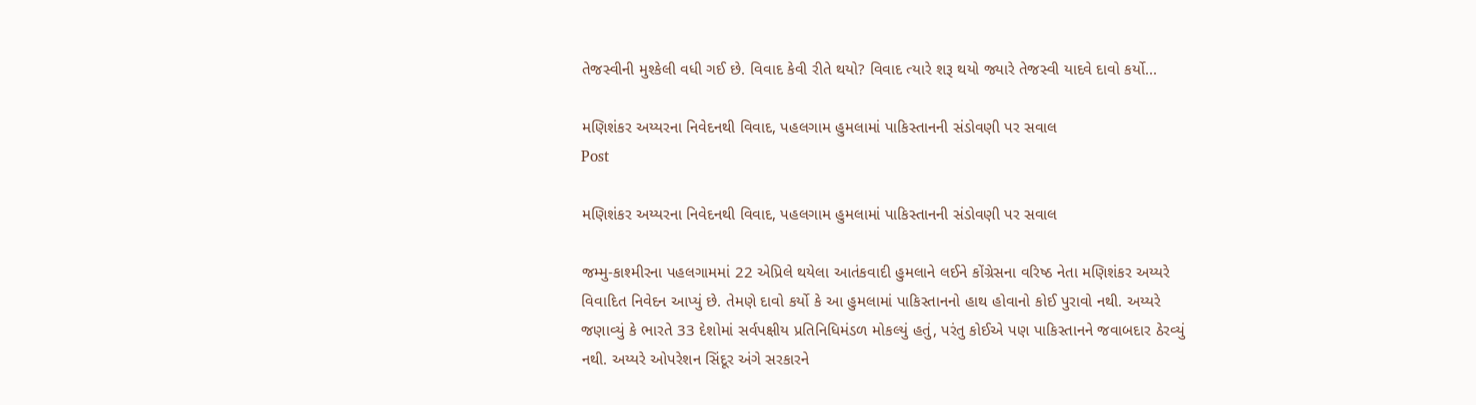તેજસ્વીની મુશ્કેલી વધી ગઈ છે. વિવાદ કેવી રીતે થયો? વિવાદ ત્યારે શરૂ થયો જ્યારે તેજસ્વી યાદવે દાવો કર્યો...

મણિશંકર અય્યરના નિવેદનથી વિવાદ, પહલગામ હુમલામાં પાકિસ્તાનની સંડોવણી પર સવાલ
Post

મણિશંકર અય્યરના નિવેદનથી વિવાદ, પહલગામ હુમલામાં પાકિસ્તાનની સંડોવણી પર સવાલ

જમ્મુ-કાશ્મીરના પહલગામમાં 22 એપ્રિલે થયેલા આતંકવાદી હુમલાને લઈને કોંગ્રેસના વરિષ્ઠ નેતા મણિશંકર અય્યરે વિવાદિત નિવેદન આપ્યું છે. તેમણે દાવો કર્યો કે આ હુમલામાં પાકિસ્તાનનો હાથ હોવાનો કોઈ પુરાવો નથી. અય્યરે જણાવ્યું કે ભારતે 33 દેશોમાં સર્વપક્ષીય પ્રતિનિધિમંડળ મોકલ્યું હતું, પરંતુ કોઈએ પણ પાકિસ્તાનને જવાબદાર ઠેરવ્યું નથી. અય્યરે ઓપરેશન સિંદૂર અંગે સરકારને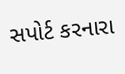સપોર્ટ કરનારા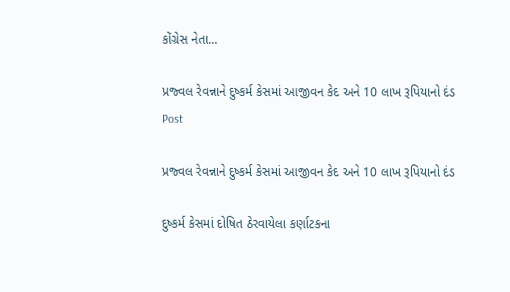કોંગ્રેસ નેતા...

પ્રજ્વલ રેવન્નાને દુષ્કર્મ કેસમાં આજીવન કેદ અને 10 લાખ રૂપિયાનો દંડ
Post

પ્રજ્વલ રેવન્નાને દુષ્કર્મ કેસમાં આજીવન કેદ અને 10 લાખ રૂપિયાનો દંડ

દુષ્કર્મ કેસમાં દોષિત ઠેરવાયેલા કર્ણાટકના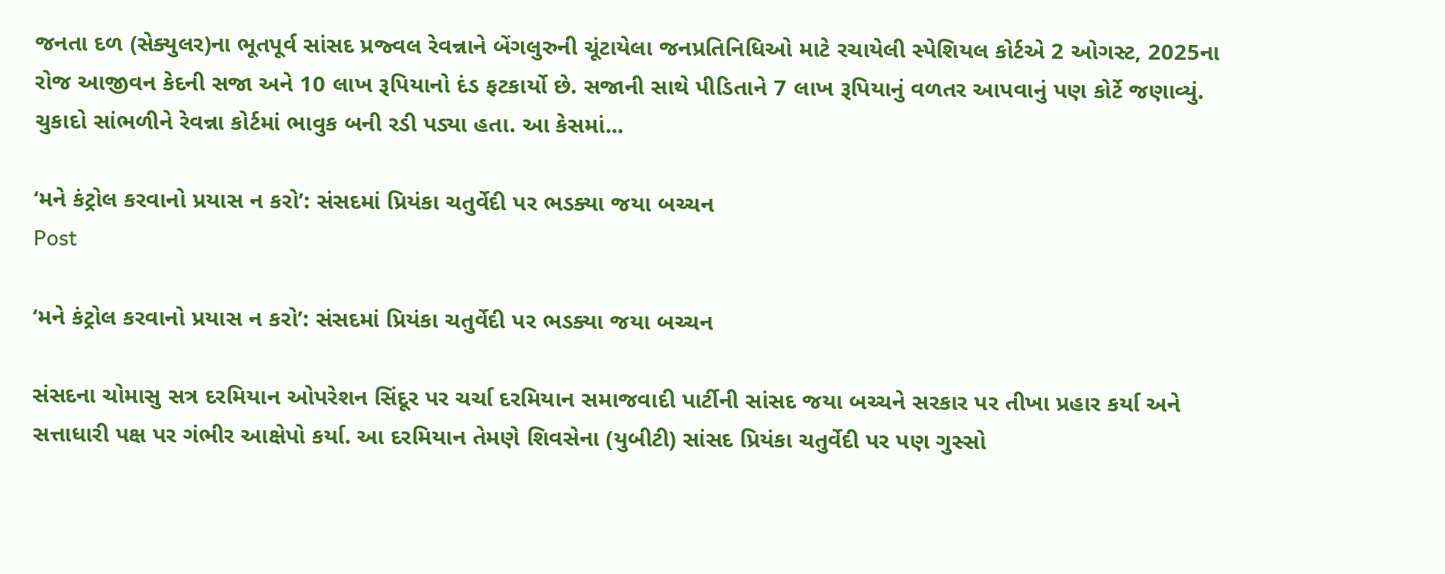જનતા દળ (સેક્યુલર)ના ભૂતપૂર્વ સાંસદ પ્રજ્વલ રેવન્નાને બેંગલુરુની ચૂંટાયેલા જનપ્રતિનિધિઓ માટે રચાયેલી સ્પેશિયલ કોર્ટએ 2 ઓગસ્ટ, 2025ના રોજ આજીવન કેદની સજા અને 10 લાખ રૂપિયાનો દંડ ફટકાર્યો છે. સજાની સાથે પીડિતાને 7 લાખ રૂપિયાનું વળતર આપવાનું પણ કોર્ટે જણાવ્યું. ચુકાદો સાંભળીને રેવન્ના કોર્ટમાં ભાવુક બની રડી પડ્યા હતા. આ કેસમાં...

‘મને કંટ્રોલ કરવાનો પ્રયાસ ન કરો’: સંસદમાં પ્રિયંકા ચતુર્વેદી પર ભડક્યા જયા બચ્ચન
Post

‘મને કંટ્રોલ કરવાનો પ્રયાસ ન કરો’: સંસદમાં પ્રિયંકા ચતુર્વેદી પર ભડક્યા જયા બચ્ચન

સંસદના ચોમાસુ સત્ર દરમિયાન ઓપરેશન સિંદૂર પર ચર્ચા દરમિયાન સમાજવાદી પાર્ટીની સાંસદ જયા બચ્ચને સરકાર પર તીખા પ્રહાર કર્યા અને સત્તાધારી પક્ષ પર ગંભીર આક્ષેપો કર્યા. આ દરમિયાન તેમણે શિવસેના (યુબીટી) સાંસદ પ્રિયંકા ચતુર્વેદી પર પણ ગુસ્સો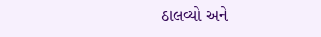ઠાલવ્યો અને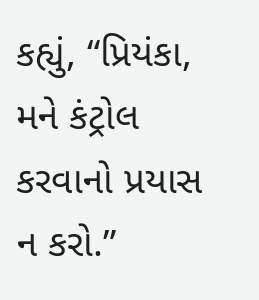કહ્યું, “પ્રિયંકા, મને કંટ્રોલ કરવાનો પ્રયાસ ન કરો.”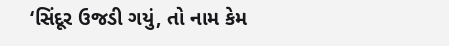‘સિંદૂર ઉજડી ગયું, તો નામ કેમ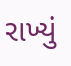રાખ્યું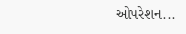ઓપરેશન...